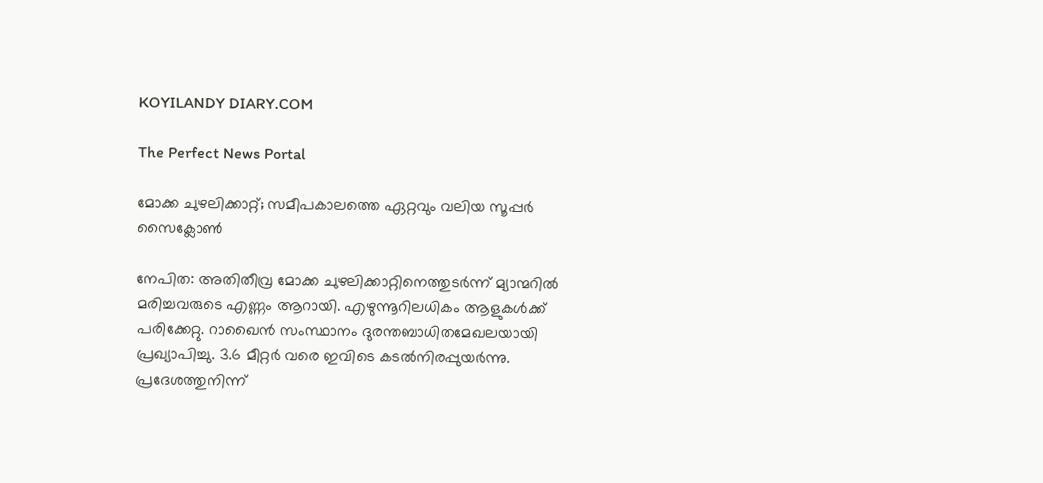KOYILANDY DIARY.COM

The Perfect News Portal

മോക്ക ചുഴലിക്കാറ്റ്; സമീപകാലത്തെ ഏറ്റവും വലിയ സൂപ്പർ സൈക്ലോൺ

നേപിത: അതിതീവ്ര മോക്ക ചുഴലിക്കാറ്റിനെത്തുടർന്ന്‌ മ്യാന്മറിൽ മരിച്ചവരുടെ എണ്ണം ആറായി. എഴുന്നൂറിലധികം ആളുകൾക്ക്‌ പരിക്കേറ്റു. റാഖൈൻ സംസ്ഥാനം ദുരന്തബാധിതമേഖലയായി പ്രഖ്യാപിച്ചു. 3.6 മീറ്റർ വരെ ഇവിടെ കടൽനിരപ്പുയർന്നു. പ്രദേശത്തുനിന്ന്‌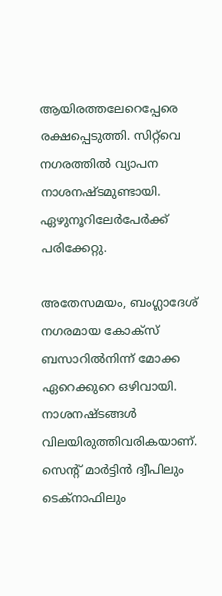ആയിരത്തലേറെപ്പേരെ രക്ഷപ്പെടുത്തി. സിറ്റ്‌വെ നഗരത്തില്‍ വ്യാപന നാശനഷ്ടമുണ്ടായി. ഏഴുനൂറിലേര്‍പേര്‍ക്ക് പരിക്കേറ്റു.

അതേസമയം, ബംഗ്ലാദേശ് നഗരമായ കോക്‌സ് ബസാറിൽനിന്ന്‌ മോക്ക ഏറെക്കുറെ ഒഴിവായി. നാശനഷ്ടങ്ങൾ വിലയിരുത്തിവരികയാണ്‌. സെന്റ് മാർട്ടിൻ ദ്വീപിലും ടെക്‌നാഫിലും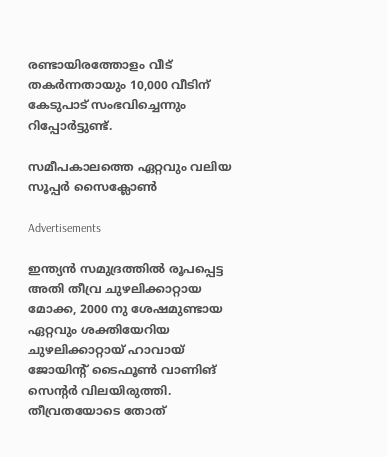രണ്ടായിരത്തോളം വീട്‌ തകർന്നതായും 10,000 വീടിന്‌ കേടുപാട്‌ സംഭവിച്ചെന്നും റിപ്പോര്‍ട്ടുണ്ട്.

സമീപകാലത്തെ ഏറ്റവും വലിയ സൂപ്പർ സൈക്ലോൺ

Advertisements

ഇന്ത്യൻ സമുദ്രത്തിൽ രൂപപ്പെട്ട അതി തീവ്ര ചുഴലിക്കാറ്റായ മോക്ക, 2000 നു ശേഷമുണ്ടായ ഏറ്റവും ശക്തിയേറിയ ചുഴലിക്കാറ്റായ് ഹാവായ്‌ ജോയിന്റ്‌ ടൈഫൂൺ വാണിങ്‌ സെന്റർ വിലയിരുത്തി. തീവ്രതയോടെ തോത്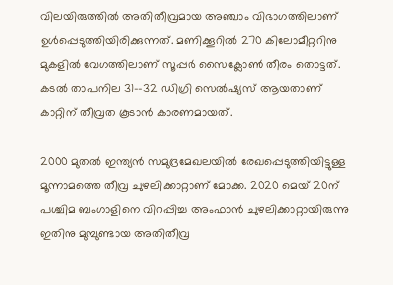വിലയിരുത്തില്‍ അതിതീവ്രമായ അഞ്ചാം വിഭാഗത്തിലാണ് ഉള്‍പ്പെടുത്തിയിരിക്കുന്നത്. മണിക്കൂറിൽ 270 കിലോമീറ്ററിനു മുകളിൽ വേഗത്തിലാണ്‌ സൂപ്പർ സൈക്ലോൺ തീരം തൊട്ടത്. കടൽ താപനില 31–-32 ഡിഗ്രി സെൽഷ്യസ്‌ ആയതാണ്‌ കാറ്റിന് തീവ്രത കൂടാൻ കാരണമായത്‌.

2000 മുതൽ ഇന്ത്യൻ സമുദ്രമേഖലയിൽ രേഖപ്പെടുത്തിയിട്ടുള്ള മൂന്നാമത്തെ തീവ്ര ചുഴലിക്കാറ്റാണ് മോക്ക. 2020 മെയ് 20ന് പശ്ചിമ ബംഗാളിനെ വിറപ്പിച്ച അംഫാൻ ചുഴലിക്കാറ്റായിരുന്നു ഇതിനു മുമ്പുണ്ടായ അതിതീവ്ര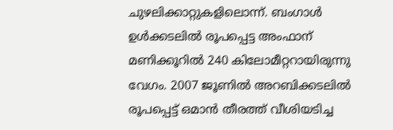ചുഴലിക്കാറ്റുകളിലൊന്ന്‌. ബംഗാൾ ഉൾക്കടലിൽ രൂപപ്പെട്ട അംഫാന്‌ മണിക്കൂറിൽ 240 കിലോമീറ്ററായിരുന്നു വേഗം. 2007 ജൂണിൽ അറബിക്കടലിൽ രൂപപ്പെട്ട്‌ ഒമാൻ തീരത്ത്‌ വീശിയടിച്ച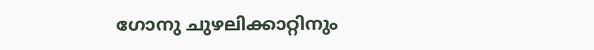ഗോനു ചുഴലിക്കാറ്റിനും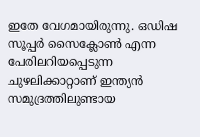ഇതേ വേഗമായിരുന്നു. ഒഡിഷ സൂപ്പർ സൈക്ലോൺ എന്ന പേരിലറിയപ്പെടുന്ന ചുഴലിക്കാറ്റാണ്‌ ഇന്ത്യൻ സമുദ്രത്തിലുണ്ടായ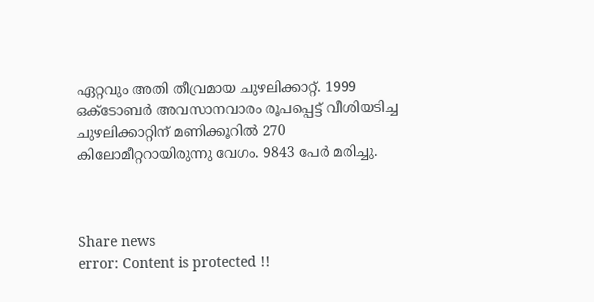ഏറ്റവും അതി തീവ്രമായ ചുഴലിക്കാറ്റ്‌. 1999 ഒക്ടോബർ അവസാനവാരം രൂപപ്പെട്ട്‌ വീശിയടിച്ച  ചുഴലിക്കാറ്റിന്‌ മണിക്കൂറിൽ 270 കിലോമീറ്ററായിരുന്നു വേഗം. 9843 പേർ മരിച്ചു.



Share news
error: Content is protected !!